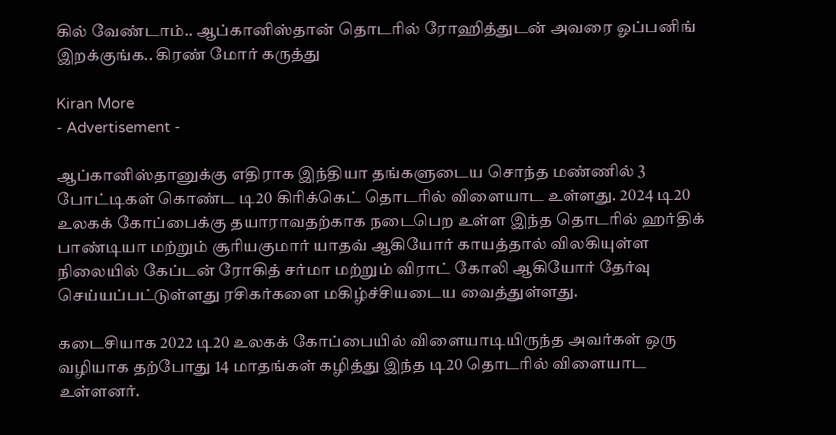கில் வேண்டாம்.. ஆப்கானிஸ்தான் தொடரில் ரோஹித்துடன் அவரை ஓப்பனிங் இறக்குங்க.. கிரண் மோர் கருத்து

Kiran More
- Advertisement -

ஆப்கானிஸ்தானுக்கு எதிராக இந்தியா தங்களுடைய சொந்த மண்ணில் 3 போட்டிகள் கொண்ட டி20 கிரிக்கெட் தொடரில் விளையாட உள்ளது. 2024 டி20 உலகக் கோப்பைக்கு தயாராவதற்காக நடைபெற உள்ள இந்த தொடரில் ஹர்திக் பாண்டியா மற்றும் சூரியகுமார் யாதவ் ஆகியோர் காயத்தால் விலகியுள்ள நிலையில் கேப்டன் ரோகித் சர்மா மற்றும் விராட் கோலி ஆகியோர் தேர்வு செய்யப்பட்டுள்ளது ரசிகர்களை மகிழ்ச்சியடைய வைத்துள்ளது.

கடைசியாக 2022 டி20 உலகக் கோப்பையில் விளையாடியிருந்த அவர்கள் ஒரு வழியாக தற்போது 14 மாதங்கள் கழித்து இந்த டி20 தொடரில் விளையாட உள்ளனர்.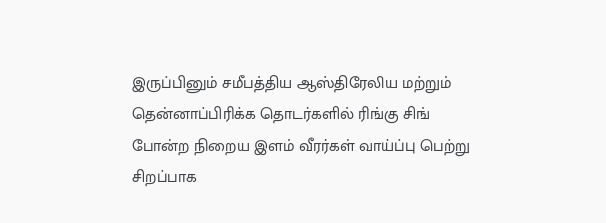இருப்பினும் சமீபத்திய ஆஸ்திரேலிய மற்றும் தென்னாப்பிரிக்க தொடர்களில் ரிங்கு சிங் போன்ற நிறைய இளம் வீரர்கள் வாய்ப்பு பெற்று சிறப்பாக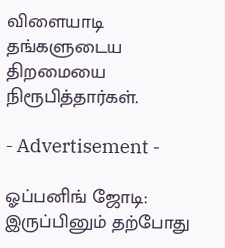விளையாடி தங்களுடைய திறமையை நிரூபித்தார்கள்.

- Advertisement -

ஓப்பனிங் ஜோடி:
இருப்பினும் தற்போது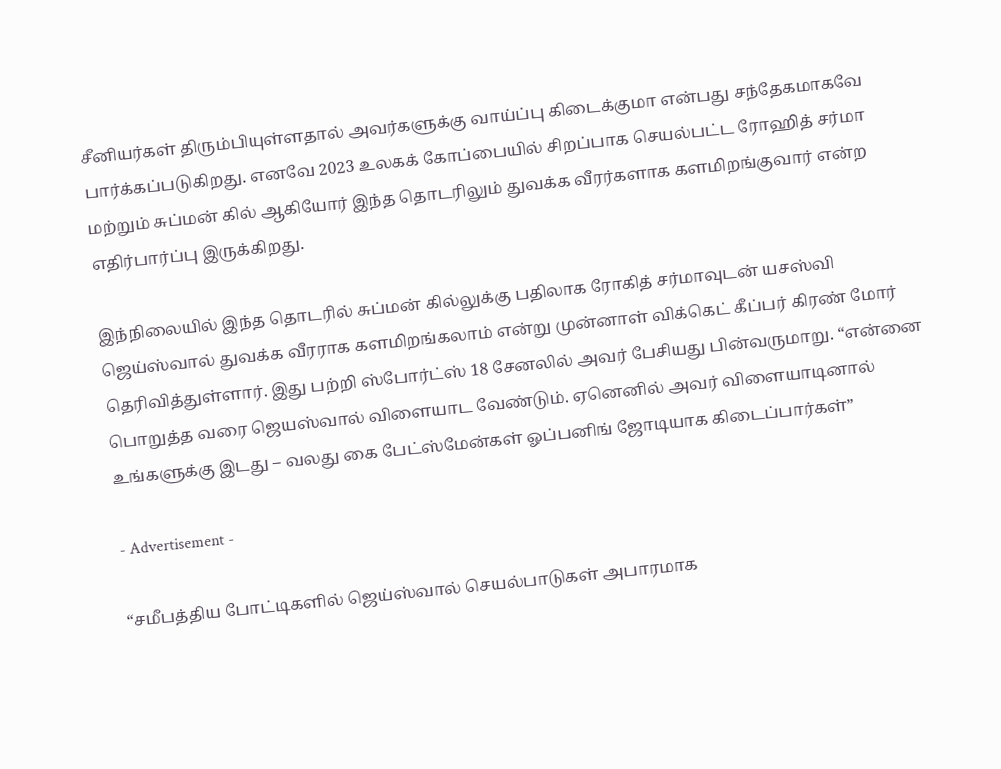சீனியர்கள் திரும்பியுள்ளதால் அவர்களுக்கு வாய்ப்பு கிடைக்குமா என்பது சந்தேகமாகவே பார்க்கப்படுகிறது. எனவே 2023 உலகக் கோப்பையில் சிறப்பாக செயல்பட்ட ரோஹித் சர்மா மற்றும் சுப்மன் கில் ஆகியோர் இந்த தொடரிலும் துவக்க வீரர்களாக களமிறங்குவார் என்ற எதிர்பார்ப்பு இருக்கிறது.

இந்நிலையில் இந்த தொடரில் சுப்மன் கில்லுக்கு பதிலாக ரோகித் சர்மாவுடன் யசஸ்வி ஜெய்ஸ்வால் துவக்க வீரராக களமிறங்கலாம் என்று முன்னாள் விக்கெட் கீப்பர் கிரண் மோர் தெரிவித்துள்ளார். இது பற்றி ஸ்போர்ட்ஸ் 18 சேனலில் அவர் பேசியது பின்வருமாறு. “என்னை பொறுத்த வரை ஜெயஸ்வால் விளையாட வேண்டும். ஏனெனில் அவர் விளையாடினால் உங்களுக்கு இடது – வலது கை பேட்ஸ்மேன்கள் ஓப்பனிங் ஜோடியாக கிடைப்பார்கள்”

- Advertisement -

“சமீபத்திய போட்டிகளில் ஜெய்ஸ்வால் செயல்பாடுகள் அபாரமாக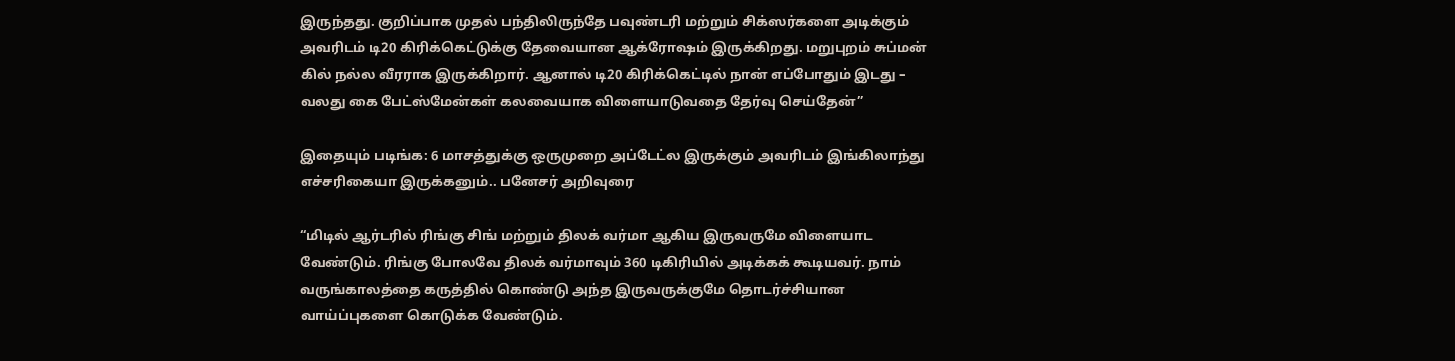இருந்தது. குறிப்பாக முதல் பந்திலிருந்தே பவுண்டரி மற்றும் சிக்ஸர்களை அடிக்கும் அவரிடம் டி20 கிரிக்கெட்டுக்கு தேவையான ஆக்ரோஷம் இருக்கிறது. மறுபுறம் சுப்மன் கில் நல்ல வீரராக இருக்கிறார். ஆனால் டி20 கிரிக்கெட்டில் நான் எப்போதும் இடது – வலது கை பேட்ஸ்மேன்கள் கலவையாக விளையாடுவதை தேர்வு செய்தேன்”

இதையும் படிங்க: 6 மாசத்துக்கு ஒருமுறை அப்டேட்ல இருக்கும் அவரிடம் இங்கிலாந்து எச்சரிகையா இருக்கனும்.. பனேசர் அறிவுரை

“மிடில் ஆர்டரில் ரிங்கு சிங் மற்றும் திலக் வர்மா ஆகிய இருவருமே விளையாட வேண்டும். ரிங்கு போலவே திலக் வர்மாவும் 360 டிகிரியில் அடிக்கக் கூடியவர். நாம் வருங்காலத்தை கருத்தில் கொண்டு அந்த இருவருக்குமே தொடர்ச்சியான வாய்ப்புகளை கொடுக்க வேண்டும்.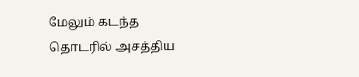மேலும் கடந்த தொடரில் அசத்திய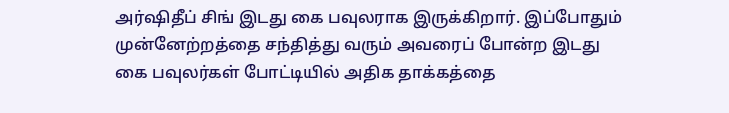அர்ஷிதீப் சிங் இடது கை பவுலராக இருக்கிறார். இப்போதும் முன்னேற்றத்தை சந்தித்து வரும் அவரைப் போன்ற இடது கை பவுலர்கள் போட்டியில் அதிக தாக்கத்தை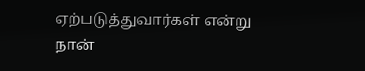ஏற்படுத்துவார்கள் என்று நான்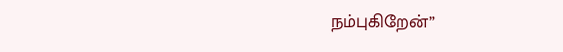நம்புகிறேன்”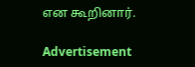என கூறினார்.

Advertisement